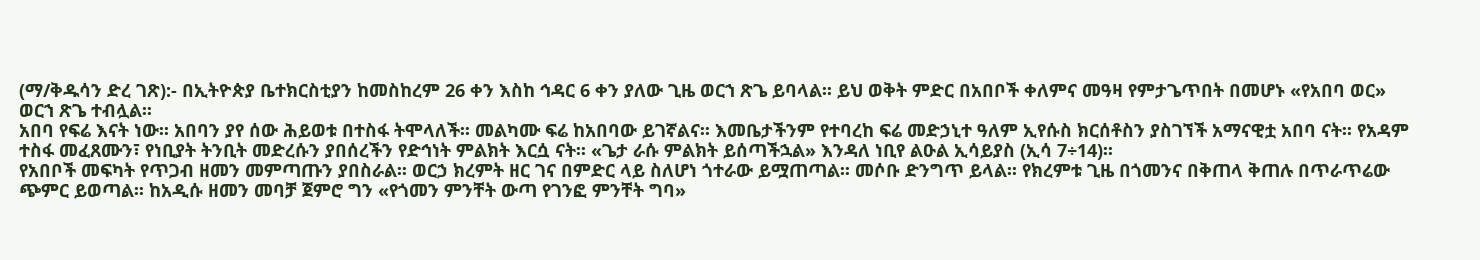(ማ/ቅዱሳን ድረ ገጽ):- በኢትዮጵያ ቤተክርስቲያን ከመስከረም 26 ቀን እስከ ኅዳር 6 ቀን ያለው ጊዜ ወርኀ ጽጌ ይባላል፡፡ ይህ ወቅት ምድር በአበቦች ቀለምና መዓዛ የምታጌጥበት በመሆኑ «የአበባ ወር» ወርኀ ጽጌ ተብሏል፡፡
አበባ የፍሬ እናት ነው፡፡ አበባን ያየ ሰው ሕይወቱ በተስፋ ትሞላለች፡፡ መልካሙ ፍሬ ከአበባው ይገኛልና፡፡ እመቤታችንም የተባረከ ፍሬ መድኃኒተ ዓለም ኢየሱስ ክርሰቶስን ያስገኘች አማናዊቷ አበባ ናት፡፡ የአዳም ተስፋ መፈጸሙን፣ የነቢያት ትንቢት መድረሱን ያበሰረችን የድኅነት ምልክት እርሷ ናት፡፡ «ጌታ ራሱ ምልክት ይሰጣችኋል» እንዳለ ነቢየ ልዑል ኢሳይያስ (ኢሳ 7÷14)፡፡
የአበቦች መፍካት የጥጋብ ዘመን መምጣጡን ያበስራል፡፡ ወርኃ ክረምት ዘር ገና በምድር ላይ ስለሆነ ጎተራው ይሟጠጣል፡፡ መሶቡ ድንግጥ ይላል፡፡ የክረምቱ ጊዜ በጎመንና በቅጠላ ቅጠሉ በጥራጥሬው ጭምር ይወጣል፡፡ ከአዲሱ ዘመን መባቻ ጀምሮ ግን «የጎመን ምንቸት ውጣ የገንፎ ምንቸት ግባ»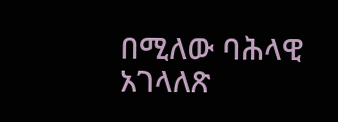በሚለው ባሕላዊ አገላለጽ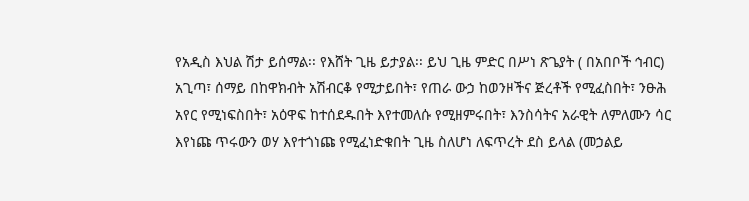የአዲስ እህል ሽታ ይሰማል፡፡ የእሸት ጊዜ ይታያል፡፡ ይህ ጊዜ ምድር በሥነ ጽጌያት ( በአበቦች ኅብር) አጊጣ፣ ሰማይ በከዋክብት አሽብርቆ የሚታይበት፣ የጠራ ውኃ ከወንዞችና ጅረቶች የሚፈስበት፣ ንፁሕ አየር የሚነፍስበት፣ አዕዋፍ ከተሰደዱበት እየተመለሱ የሚዘምሩበት፣ እንስሳትና አራዊት ለምለሙን ሳር እየነጩ ጥሩውን ወሃ እየተጎነጩ የሚፈነድቁበት ጊዜ ስለሆነ ለፍጥረት ደስ ይላል (መኃልይ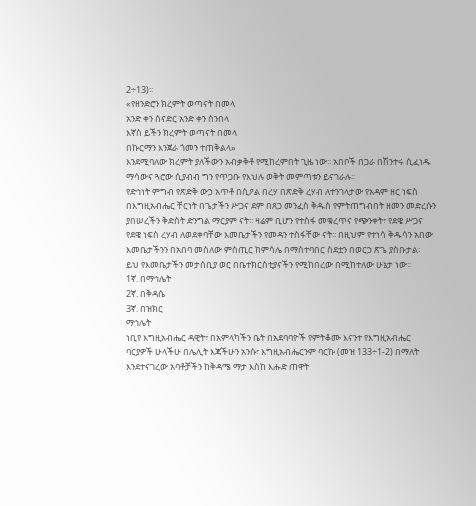2÷13)፡፡
«የዘንድሮን ክረምት ወጣናት በመላ
አንድ ቀን ሰናድር አንድ ቀን ስንበላ
እኛስ ይችን ክረምት ወጣናት በመላ
በኩርማን እንጀራ ጎመን ተጠቅልላ»
እንደሚባለው ክረምት ያለችውን አብቃቅቶ የሚከረምበት ጊዜ ነው፡፡ አበቦች በጋራ በሽንተሩ ሲፈነዱ ማሳውና ጓሮው ሲያብብ ግን የጥጋቡ የእህሉ ወቅት መምጣቱን ይናገራሉ፡፡
የድኅነት ምግብ የጽድቅ ውኃ አጥቶ በሲዖል በረሃ በጽድቅ ረሃብ ለተንገላታው የአዳም ዘር ነፍስ በእግዚአብሔር ቸርነት በጌታችን ሥጋና ደም በጸጋ መንፈስ ቅዱስ የምትጠግብበት ዘመን መድረሱን ያበሠረችን ቅድስት ድንግል ማርያም ናት፡፡ ዛሬም ቢሆን የተስፋ መቁረጥና የጭንቀት፣ የደዌ ሥጋና የደዌ ነፍስ ረሃብ ለወደቀባቸው እመቤታችን የመዳን ተስፋቸው ናት፡፡ በዚህም የተነሳ ቅዱሳን አበው እመቤታችንን በአበባ መስለው ምስጢር ከምሳሌ በማስተባበር ስደቷን በወርኃ ጽጌ ያስቡታል፡
ይህ የእመቤታችን መታሰቢያ ወር በቤተክርስቲያናችን የሚከበረው በሚከተለው ሁኔታ ነው፡፡
1ኛ. በማኅሌት
2ኛ. በቅዳሴ
3ኛ. በዝክር
ማኅሌት
ነቢየ እግዚአብሔር ዳዊት፣ በአምላካችን ቤት በአደባባዮች የምትቆሙ እናንተ የእግዚአብሔር ባርያዎች ሁላችሁ በሌሊት እጃችሁን አንሱ፣ እግዚአብሔርንም ባርኩ (መዝ 133÷1-2) በማለት እንደተናገረው አባቶቻችን ከቅዳሜ ማታ እስከ እሑድ ጠዋት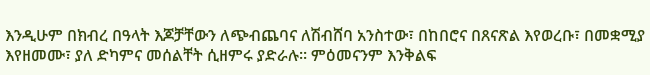እንዲሁም በክብረ በዓላት እጆቻቸውን ለጭብጨባና ለሽብሸባ አንስተው፣ በከበሮና በጸናጽል እየወረቡ፣ በመቋሚያ እየዘመሙ፣ ያለ ድካምና መሰልቸት ሲዘምሩ ያድራሉ፡፡ ምዕመናንም እንቅልፍ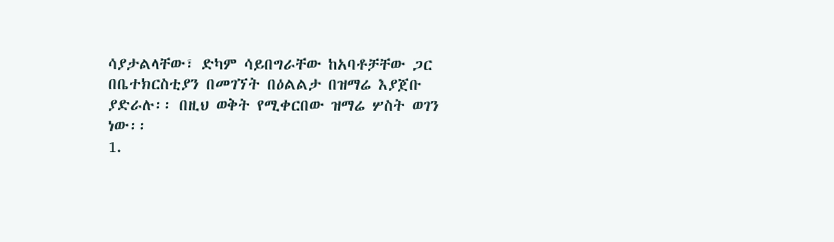ሳያታልላቸው፣ ድካም ሳይበግራቸው ከአባቶቻቸው ጋር በቤተክርስቲያን በመገኘት በዕልልታ በዝማሬ እያጀቡ ያድራሉ፡፡ በዚህ ወቅት የሚቀርበው ዝማሬ ሦስት ወገን ነው፡፡
1.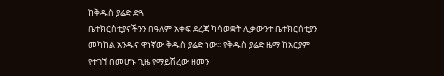ከቅዱስ ያሬድ ድጓ
ቤተክርስቲያናችንን በዓለም አቀፍ ደረጃ ካሳወቋት ሊቃውንተ ቤተክርሰቲያን መካከል አንዱና ዋነኛው ቅዱስ ያሬድ ነው፡፡ የቅዱስ ያሬድ ዜማ ከአርያም የተገኘ በመሆኑ ጊዜ የማይሽረው ዘመን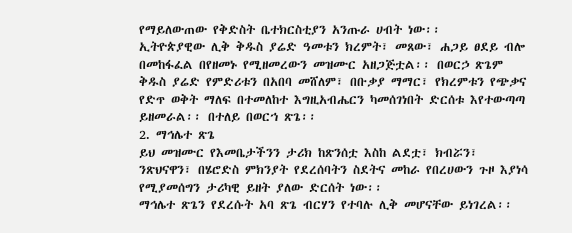የማይለውጠው የቅድስት ቤተክርስቲያን አንጡራ ሀብት ነው፡፡
ኢትዮጵያዊው ሊቅ ቅዱስ ያሬድ ዓመቱን ክረምት፣ መጸው፣ ሐጋይ ፀደይ ብሎ በመከፋፈል በየዘመኑ የሚዘመረውን መዝሙር አዘጋጅቷል፡፡ በወርኃ ጽጌም ቅዱስ ያሬድ የምድሪቱን በአበባ መሸለም፣ በቡቃያ ማማር፣ የክረምቱን የጭቃና የድጥ ወቅት ማለፍ በተመለከተ እግዚአብሔርን ካመሰገነበት ድርሰቱ እየተውጣጣ ይዘመራል፡፡ በተለይ በወርኀ ጽጌ፡፡
2. ማኅሌተ ጽጌ
ይህ መዝሙር የእመቤታችንን ታሪክ ከጽንሰቷ እስከ ልደቷ፣ ክብሯን፣ ንጽህናዋን፣ በሄሮድስ ምክንያት የደረሰባትን ስደትና መከራ የበረሀውን ጉዞ እያነሳ የሚያመሰግን ታሪካዊ ይዘት ያለው ድርሰት ነው፡፡
ማኅሌተ ጽጌን የደረሱት አባ ጽጌ ብርሃን የተባሉ ሊቅ መሆናቸው ይነገረል፡፡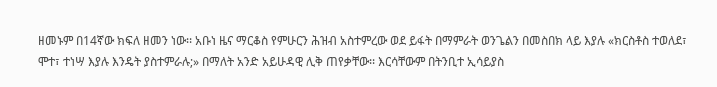ዘመኑም በ14ኛው ክፍለ ዘመን ነው፡፡ አቡነ ዜና ማርቆስ የምሁርን ሕዝብ አስተምረው ወደ ይፋት በማምራት ወንጌልን በመስበክ ላይ እያሉ «ክርስቶስ ተወለደ፣ ሞተ፣ ተነሣ እያሉ እንዴት ያስተምራሉ;» በማለት አንድ አይሁዳዊ ሊቅ ጠየቃቸው፡፡ እርሳቸውም በትንቢተ ኢሳይያስ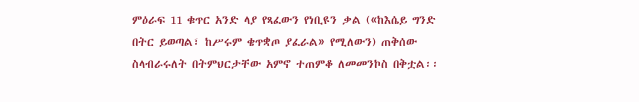ምዕራፍ 11 ቁጥር አንድ ላያ የጻፈውን የነቢዩን ቃል («ከእሴይ ግንድ በትር ይወጣል፣ ከሥሩም ቄጥቋጦ ያፈራል» የሚለውን) ጠቅሰው ስላብራሩለት በትምህርታቸው አምኖ ተጠምቆ ለመመንኮስ በቅቷል፡፡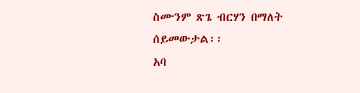ስሙንም ጽጌ ብርሃን በማለት ሰይመውታል፡፡
አባ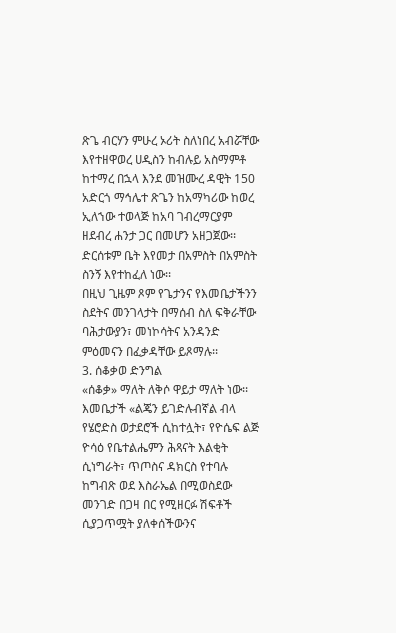ጽጌ ብርሃን ምሁረ ኦሪት ስለነበረ አብሯቸው እየተዘዋወረ ሀዲስን ከብሉይ አስማምቶ ከተማረ በኋላ እንደ መዝሙረ ዳዊት 150 አድርጎ ማኅሌተ ጽጌን ከአማካሪው ከወረ ኢለኀው ተወላጅ ከአባ ገብረማርያም ዘደብረ ሐንታ ጋር በመሆን አዘጋጀው፡፡ ድርሰቱም ቤት እየመታ በአምስት በአምስት ስንኝ እየተከፈለ ነው፡፡
በዚህ ጊዜም ጾም የጌታንና የእመቤታችንን ስደትና መንገላታት በማሰብ ስለ ፍቅራቸው ባሕታውያን፣ መነኮሳትና አንዳንድ ምዕመናን በፈቃዳቸው ይጾማሉ፡፡
3. ሰቆቃወ ድንግል
«ሰቆቃ» ማለት ለቅሶ ዋይታ ማለት ነው፡፡ እመቤታች «ልጄን ይገድሉብኛል ብላ የሄሮድስ ወታደሮች ሲከተሏት፣ የዮሴፍ ልጅ ዮሳዕ የቤተልሔምን ሕጻናት እልቂት ሲነግራት፣ ጥጦስና ዳክርስ የተባሉ ከግብጽ ወደ እስራኤል በሚወስደው መንገድ በጋዛ በር የሚዘርፉ ሽፍቶች ሲያጋጥሟት ያለቀሰችውንና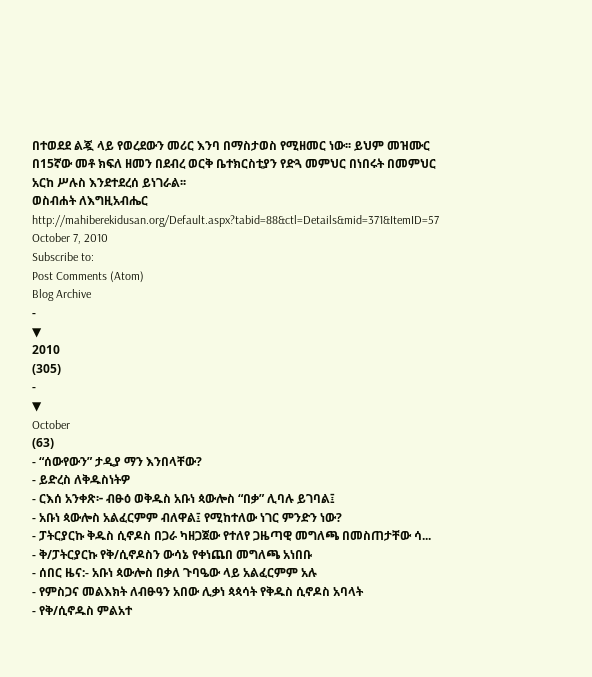በተወደደ ልጇ ላይ የወረደውን መሪር እንባ በማስታወስ የሚዘመር ነው፡፡ ይህም መዝሙር በ15ኛው መቶ ክፍለ ዘመን በደብረ ወርቅ ቤተክርስቲያን የድጓ መምህር በነበሩት በመምህር አርከ ሥሉስ እንደተደረሰ ይነገራል፡፡
ወስብሐት ለእግዚአብሔር
http://mahiberekidusan.org/Default.aspx?tabid=88&ctl=Details&mid=371&ItemID=57
October 7, 2010
Subscribe to:
Post Comments (Atom)
Blog Archive
-
▼
2010
(305)
-
▼
October
(63)
- “ሰውየውን” ታዲያ ማን እንበላቸው?
- ይድረስ ለቅዱስነትዎ
- ርእሰ አንቀጽ፦ ብፁዕ ወቅዱስ አቡነ ጳውሎስ “በቃ” ሊባሉ ይገባል፤
- አቡነ ጳውሎስ አልፈርምም ብለዋል፤ የሚከተለው ነገር ምንድን ነው?
- ፓትርያርኩ ቅዱስ ሲኖዶስ በጋራ ካዘጋጀው የተለየ ጋዜጣዊ መግለጫ በመስጠታቸው ሳ...
- ቅ/ፓትርያርኩ የቅ/ሲኖዶስን ውሳኔ የቀነጨበ መግለጫ አነበቡ
- ሰበር ዜና:- አቡነ ጳውሎስ በቃለ ጉባዔው ላይ አልፈርምም አሉ
- የምስጋና መልእክት ለብፁዓን አበው ሊቃነ ጳጳሳት የቅዱስ ሲኖዶስ አባላት
- የቅ/ሲኖዱስ ምልአተ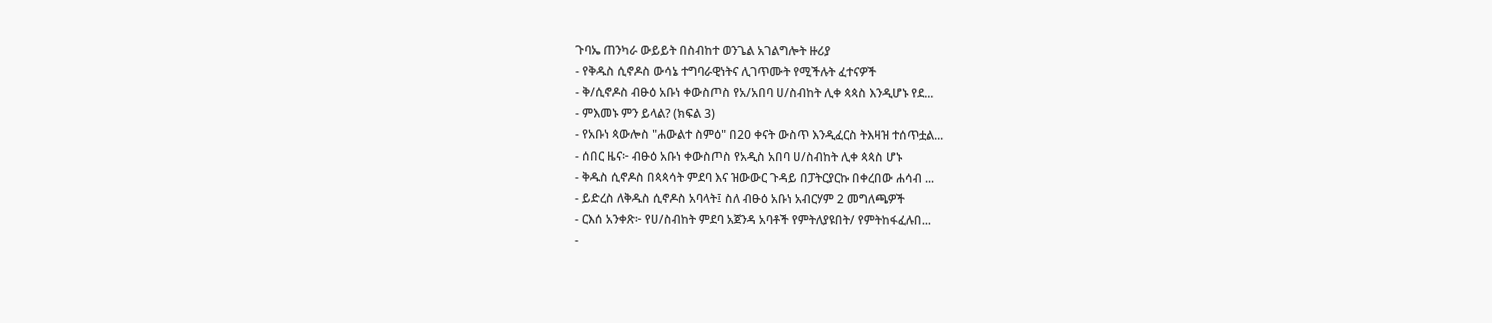ጉባኤ ጠንካራ ውይይት በስብከተ ወንጌል አገልግሎት ዙሪያ
- የቅዱስ ሲኖዶስ ውሳኔ ተግባራዊነትና ሊገጥሙት የሚችሉት ፈተናዎች
- ቅ/ሲኖዶስ ብፁዕ አቡነ ቀውስጦስ የአ/አበባ ሀ/ስብከት ሊቀ ጳጳስ እንዲሆኑ የደ...
- ምእመኑ ምን ይላል? (ክፍል 3)
- የአቡነ ጳውሎስ "ሐውልተ ስምዕ" በ20 ቀናት ውስጥ እንዲፈርስ ትእዛዝ ተሰጥቷል...
- ሰበር ዜና፦ ብፁዕ አቡነ ቀውስጦስ የአዲስ አበባ ሀ/ስብከት ሊቀ ጳጳስ ሆኑ
- ቅዱስ ሲኖዶስ በጳጳሳት ምደባ እና ዝውውር ጉዳይ በፓትርያርኩ በቀረበው ሐሳብ ...
- ይድረስ ለቅዱስ ሲኖዶስ አባላት፤ ስለ ብፁዕ አቡነ አብርሃም 2 መግለጫዎች
- ርእሰ አንቀጽ፦ የሀ/ስብከት ምደባ አጀንዳ አባቶች የምትለያዩበት/ የምትከፋፈሉበ...
-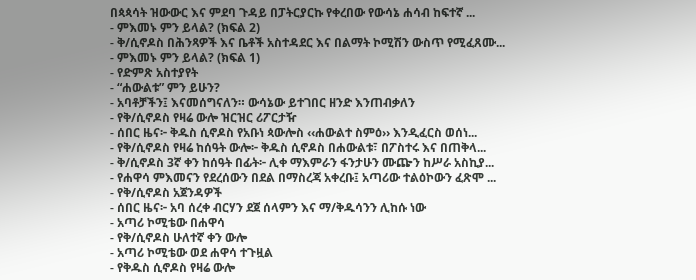በጳጳሳት ዝውውር እና ምደባ ጉዳይ በፓትርያርኩ የቀረበው የውሳኔ ሐሳብ ከፍተኛ ...
- ምእመኑ ምን ይላል? (ክፍል 2)
- ቅ/ሲኖዶስ በሕንጻዎች እና ቤቶች አስተዳደር እና በልማት ኮሚሽን ውስጥ የሚፈጸሙ...
- ምእመኑ ምን ይላል? (ክፍል 1)
- የድምጽ አስተያየት
- “ሐውልቱ” ምን ይሁን?
- አባቶቻችን፤ እናመሰግናለን። ውሳኔው ይተገበር ዘንድ እንጠብቃለን
- የቅ/ሲኖዶስ የዛሬ ውሎ ዝርዝር ሪፖርታዥ
- ሰበር ዜና፦ ቅዱስ ሲኖዶስ የአቡነ ጳውሎስ ‹‹ሐውልተ ስምዕ›› እንዲፈርስ ወሰነ...
- የቅ/ሲኖዶስ የዛሬ ከሰዓት ውሎ፦ ቅዱስ ሲኖዶስ በሐውልቱ፣ በፖስተሩ እና በጠቅላ...
- ቅ/ሲኖዶስ 3ኛ ቀን ከሰዓት በፊት፦ ሊቀ ማእምራን ፋንታሁን ሙጬን ከሥራ አስኪያ...
- የሐዋሳ ምእመናን የደረሰውን በደል በማስረጃ አቀረቡ፤ አጣሪው ተልዕኮውን ፈጽሞ ...
- የቅ/ሲኖዶስ አጀንዳዎች
- ሰበር ዜና፦ አባ ሰረቀ ብርሃን ደጀ ሰላምን እና ማ/ቅዱሳንን ሊከሱ ነው
- አጣሪ ኮሚቴው በሐዋሳ
- የቅ/ሲኖዶስ ሁለተኛ ቀን ውሎ
- አጣሪ ኮሚቴው ወደ ሐዋሳ ተጉዟል
- የቅዱስ ሲኖዶስ የዛሬ ውሎ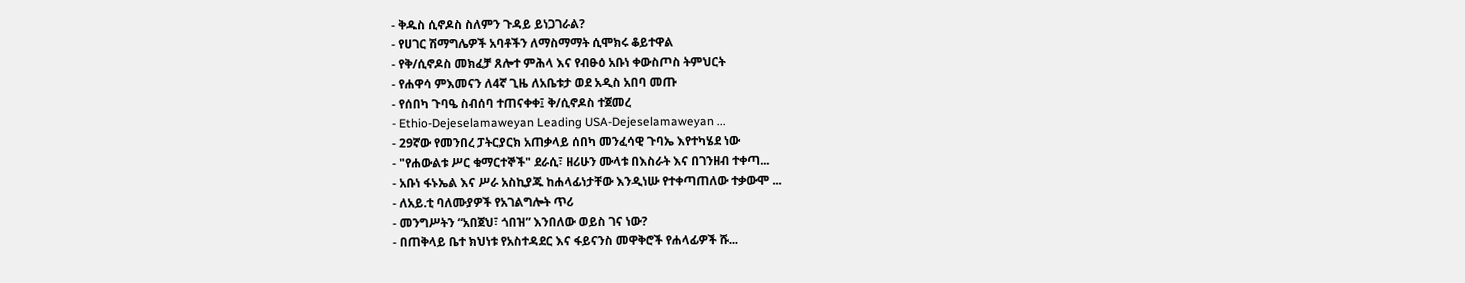- ቅዱስ ሲኖዶስ ስለምን ጉዳይ ይነጋገራል?
- የሀገር ሽማግሌዎች አባቶችን ለማስማማት ሲሞክሩ ቆይተዋል
- የቅ/ሲኖዶስ መክፈቻ ጸሎተ ምሕላ እና የብፁዕ አቡነ ቀውስጦስ ትምህርት
- የሐዋሳ ምእመናን ለ4ኛ ጊዜ ለአቤቱታ ወደ አዲስ አበባ መጡ
- የሰበካ ጉባዔ ስብሰባ ተጠናቀቀ፤ ቅ/ሲኖዶስ ተጀመረ
- Ethio-Dejeselamaweyan Leading USA-Dejeselamaweyan ...
- 29ኛው የመንበረ ፓትርያርክ አጠቃላይ ሰበካ መንፈሳዊ ጉባኤ እየተካሄደ ነው
- "የሐውልቱ ሥር ቁማርተኞች" ደራሲ፣ ዘሪሁን ሙላቱ በእስራት እና በገንዘብ ተቀጣ...
- አቡነ ፋኑኤል እና ሥራ አስኪያጁ ከሐላፊነታቸው እንዲነሡ የተቀጣጠለው ተቃውሞ ...
- ለአይ.ቲ ባለሙያዎች የአገልግሎት ጥሪ
- መንግሥትን “አበጀህ፣ ጎበዝ” እንበለው ወይስ ገና ነው?
- በጠቅላይ ቤተ ክህነቱ የአስተዳደር እና ፋይናንስ መዋቅሮች የሐላፊዎች ሹ...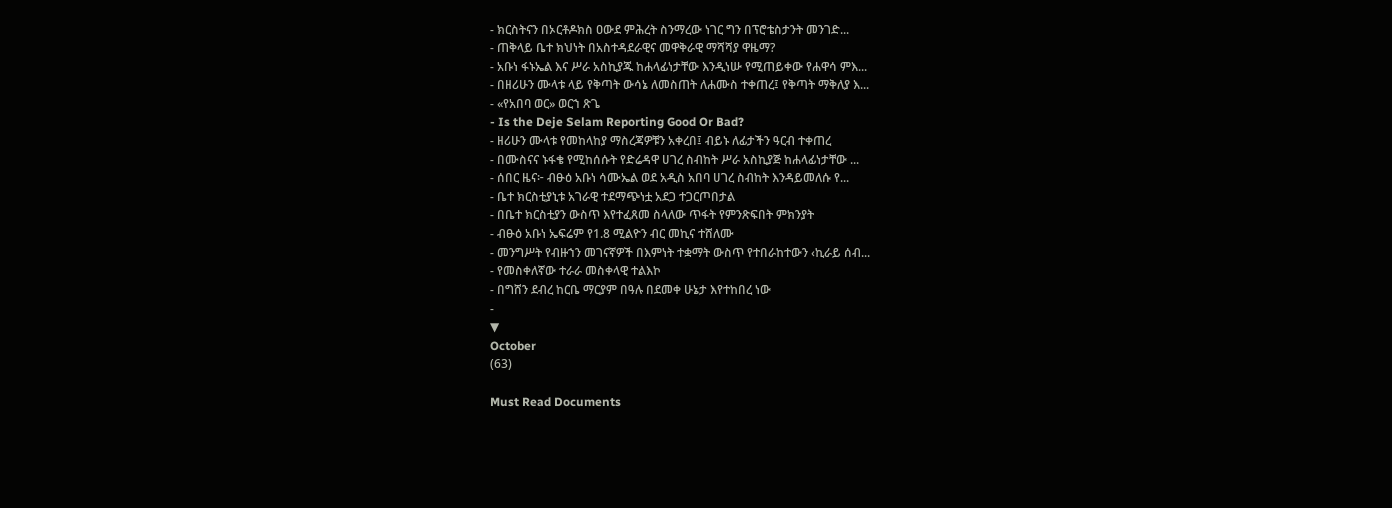- ክርስትናን በኦርቶዶክስ ዐውደ ምሕረት ስንማረው ነገር ግን በፕሮቴስታንት መንገድ...
- ጠቅላይ ቤተ ክህነት በአስተዳደራዊና መዋቅራዊ ማሻሻያ ዋዜማ?
- አቡነ ፋኑኤል እና ሥራ አስኪያጁ ከሐላፊነታቸው እንዲነሡ የሚጠይቀው የሐዋሳ ምእ...
- በዘሪሁን ሙላቱ ላይ የቅጣት ውሳኔ ለመስጠት ለሐሙስ ተቀጠረ፤ የቅጣት ማቅለያ እ...
- «የአበባ ወር» ወርኀ ጽጌ
- Is the Deje Selam Reporting Good Or Bad?
- ዘሪሁን ሙላቱ የመከላከያ ማስረጃዎቹን አቀረበ፤ ብይኑ ለፊታችን ዓርብ ተቀጠረ
- በሙስናና ኑፋቄ የሚከሰሱት የድሬዳዋ ሀገረ ስብከት ሥራ አስኪያጅ ከሐላፊነታቸው ...
- ሰበር ዜና፦ ብፁዕ አቡነ ሳሙኤል ወደ አዲስ አበባ ሀገረ ስብከት እንዳይመለሱ የ...
- ቤተ ክርስቲያኒቱ አገራዊ ተደማጭነቷ አደጋ ተጋርጦበታል
- በቤተ ክርስቲያን ውስጥ እየተፈጸመ ስላለው ጥፋት የምንጽፍበት ምክንያት
- ብፁዕ አቡነ ኤፍሬም የ1.8 ሚልዮን ብር መኪና ተሸለሙ
- መንግሥት የብዙኀን መገናኛዎች በእምነት ተቋማት ውስጥ የተበራከተውን ‹ኪራይ ሰብ...
- የመስቀለኛው ተራራ መስቀላዊ ተልእኮ
- በግሸን ደብረ ከርቤ ማርያም በዓሉ በደመቀ ሁኔታ እየተከበረ ነው
-
▼
October
(63)

Must Read Documents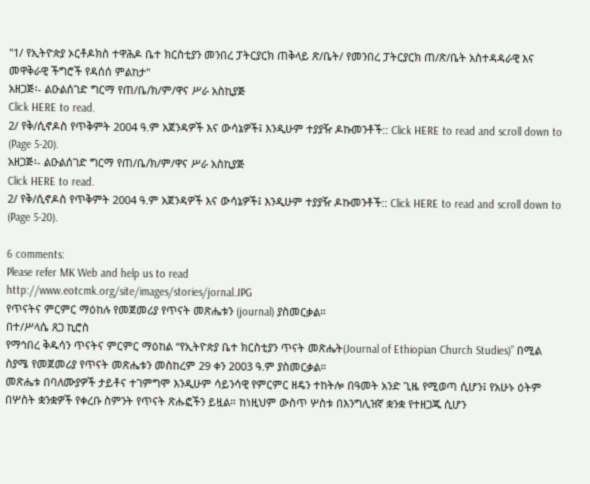"1/ የኢትዮጵያ ኦርቶዶክስ ተዋሕዶ ቤተ ክርስቲያን መንበረ ፓትርያርክ ጠቅላይ ጽ/ቤት/ የመንበረ ፓትርያርክ ጠ/ጽ/ቤት አስተዳዳራዊ እና መዋቅራዊ ችግሮች የዳሰሰ ምልከታ"
አዘጋጅ፡- ልዑልሰገድ ግርማ የጠ/ቤ/ክ/ም/ዋና ሥራ አስኪያጅ
Click HERE to read.
2/ የቅ/ሲኖዶስ የጥቅምት 2004 ዓ.ም አጀንዳዎች እና ውሳኔዎች፤ እንዲሁም ተያያዥ ዶኩመንቶች:: Click HERE to read and scroll down to (Page 5-20).
አዘጋጅ፡- ልዑልሰገድ ግርማ የጠ/ቤ/ክ/ም/ዋና ሥራ አስኪያጅ
Click HERE to read.
2/ የቅ/ሲኖዶስ የጥቅምት 2004 ዓ.ም አጀንዳዎች እና ውሳኔዎች፤ እንዲሁም ተያያዥ ዶኩመንቶች:: Click HERE to read and scroll down to (Page 5-20).

6 comments:
Please refer MK Web and help us to read
http://www.eotcmk.org/site/images/stories/jornal.JPG
የጥናትና ምርምር ማዕከሉ የመጀመሪያ የጥናት መጽሔቱን (journal) ያስመርቃል።
በተ/ሥላሴ ጸጋ ኪሮስ
የማኅበረ ቅዱሳን ጥናትና ምርምር ማዕከል “የኢትዮጵያ ቤተ ክርስቲያን ጥናት መጽሔት(Journal of Ethiopian Church Studies)” በሚል ስያሜ የመጀመሪያ የጥናት መጽሔቱን መስከረም 29 ቀን 2003 ዓ.ም ያስመርቃል።
መጽሔቱ በባለሙያዎች ታይቶና ተገምግሞ እንዲሁም ሳይንሳዊ የምርምር ዘዴን ተከትሎ በዓመት አንድ ጊዜ የሚወጣ ሲሆን፤ የአሁኑ ዕትም በሦስት ቋንቋዎች የቀረቡ ስምንት የጥናት ጽሑፎችን ይዟል። ከነዚህም ውስጥ ሦስቱ በእንግሊዝኛ ቋንቋ የተዘጋጁ ሲሆን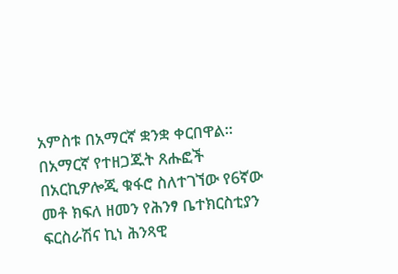አምስቱ በአማርኛ ቋንቋ ቀርበዋል።
በአማርኛ የተዘጋጁት ጸሑፎች በአርኪዎሎጂ ቁፋሮ ስለተገኘው የ6ኛው መቶ ክፍለ ዘመን የሕንፃ ቤተክርስቲያን ፍርስራሽና ኪነ ሕንጻዊ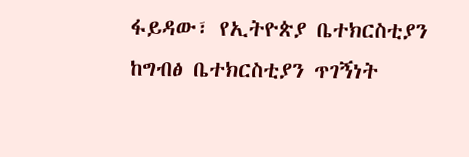ፋይዳው፣ የኢትዮጵያ ቤተክርስቲያን ከግብፅ ቤተክርስቲያን ጥገኝነት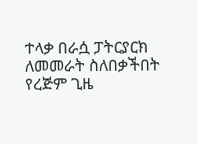ተላቃ በራሷ ፓትርያርክ ለመመራት ስለበቃችበት የረጅም ጊዜ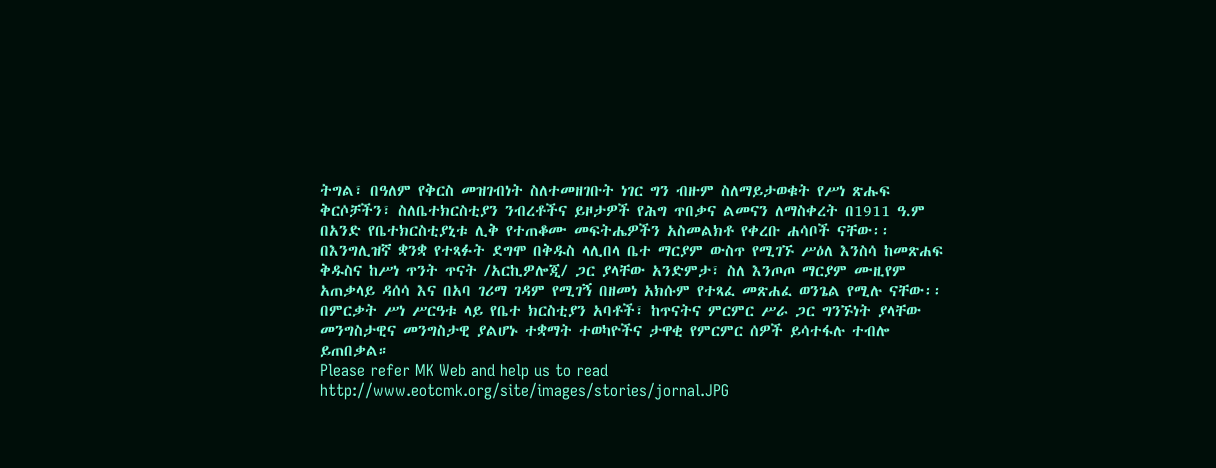ትግል፣ በዓለም የቅርስ መዝገብነት ስለተመዘገቡት ነገር ግን ብዙም ስለማይታወቁት የሥነ ጽሑፍ ቅርሶቻችን፣ ስለቤተክርስቲያን ንብረቶችና ይዞታዎች የሕግ ጥበቃና ልመናን ለማስቀረት በ1911 ዓ.ም በአንድ የቤተክርስቲያኒቱ ሊቅ የተጠቆሙ መፍትሔዎችን አስመልክቶ የቀረቡ ሐሳቦች ናቸው፡፡
በእንግሊዝኛ ቋንቋ የተጻፉት ደግሞ በቅዱስ ላሊበላ ቤተ ማርያም ውስጥ የሚገኙ ሥዕለ እንስሳ ከመጽሐፍ ቅዱስና ከሥነ ጥንት ጥናት /አርኪዎሎጂ/ ጋር ያላቸው አንድምታ፣ ስለ እንጦጦ ማርያም ሙዚየም አጠቃላይ ዳሰሳ እና በአባ ገሪማ ገዳም የሚገኝ በዘመነ አክሱም የተጻፈ መጽሐፈ ወንጌል የሚሉ ናቸው፡፡
በምርቃት ሥነ ሥርዓቱ ላይ የቤተ ክርስቲያን አባቶች፣ ከጥናትና ምርምር ሥራ ጋር ግንኙነት ያላቸው መንግስታዊና መንግስታዊ ያልሆኑ ተቋማት ተወካዮችና ታዋቂ የምርምር ሰዎች ይሳተፋሉ ተብሎ ይጠበቃል።
Please refer MK Web and help us to read
http://www.eotcmk.org/site/images/stories/jornal.JPG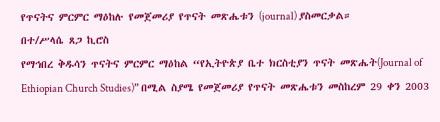የጥናትና ምርምር ማዕከሉ የመጀመሪያ የጥናት መጽሔቱን (journal) ያስመርቃል።
በተ/ሥላሴ ጸጋ ኪሮስ
የማኅበረ ቅዱሳን ጥናትና ምርምር ማዕከል “የኢትዮጵያ ቤተ ክርስቲያን ጥናት መጽሔት(Journal of Ethiopian Church Studies)” በሚል ስያሜ የመጀመሪያ የጥናት መጽሔቱን መስከረም 29 ቀን 2003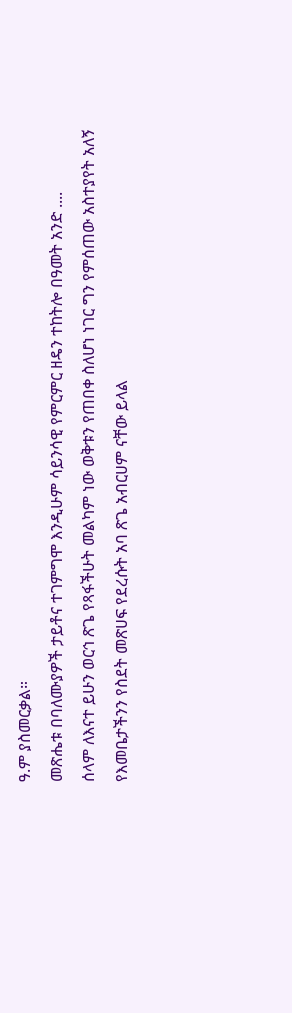ዓ.ም ያስመርቃል።
መጽሔቱ በባለሙያዎች ታይቶና ተገምግሞ እንዲሁም ሳይንሳዊ የምርምር ዘዴን ተከትሎ በዓመት አንድ ....
ሰላም ለእናተ ይሁን ወርኅ ጽጌ የጻፋችሁት መልካም ነው ወቅቱን የጠበቀ ስለሆነ ነገር ግን የምሰጠው አስተያየት አለኝ የእመቤታችንን የስደት መጽሀፍ የደረሱት አባ ጽጌ አብርሀም ናቸው ይላል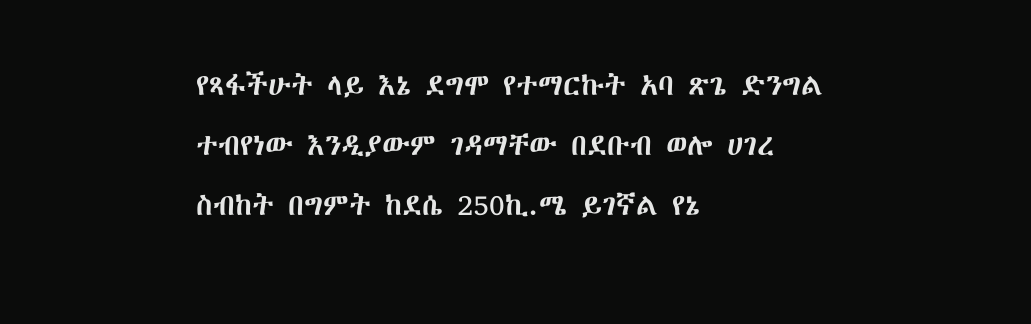የጻፋችሁት ላይ እኔ ደግሞ የተማርኩት አባ ጽጌ ድንግል ተብየነው እንዲያውም ገዳማቸው በደቡብ ወሎ ሀገረ ስብከት በግምት ከደሴ 250ኪ.ሜ ይገኛል የኔ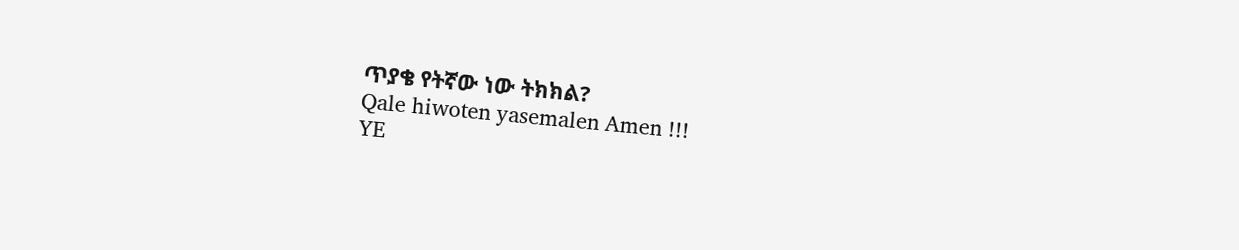ጥያቄ የትኛው ነው ትክክል?
Qale hiwoten yasemalen Amen !!!
YE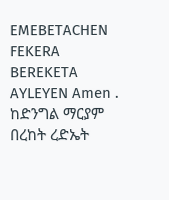EMEBETACHEN FEKERA BEREKETA AYLEYEN Amen .
ከድንግል ማርያም በረከት ረድኤት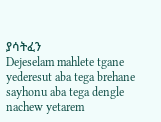ያሳትፈን
Dejeselam mahlete tgane yederesut aba tega brehane sayhonu aba tega dengle nachew yetarem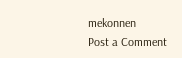mekonnen
Post a Comment